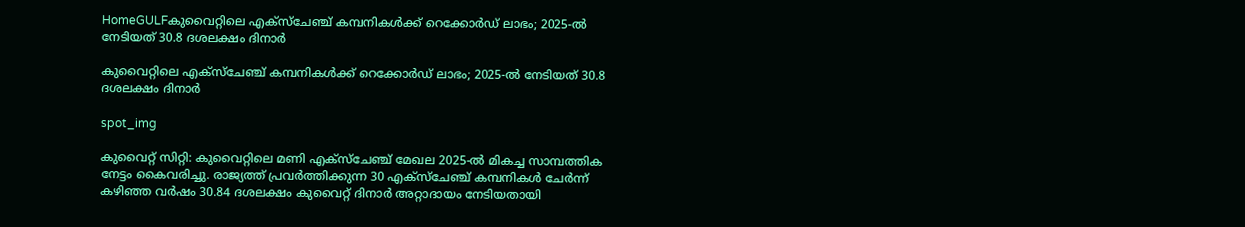HomeGULFകുവൈറ്റിലെ എക്സ്ചേഞ്ച് കമ്പനികൾക്ക് റെക്കോർഡ് ലാഭം; 2025-ൽ നേടിയത് 30.8 ദശലക്ഷം ദിനാർ

കുവൈറ്റിലെ എക്സ്ചേഞ്ച് കമ്പനികൾക്ക് റെക്കോർഡ് ലാഭം; 2025-ൽ നേടിയത് 30.8 ദശലക്ഷം ദിനാർ

spot_img

കുവൈറ്റ് സിറ്റി: കുവൈറ്റിലെ മണി എക്സ്ചേഞ്ച് മേഖല 2025-ൽ മികച്ച സാമ്പത്തിക നേട്ടം കൈവരിച്ചു. രാജ്യത്ത് പ്രവർത്തിക്കുന്ന 30 എക്സ്ചേഞ്ച് കമ്പനികൾ ചേർന്ന് കഴിഞ്ഞ വർഷം 30.84 ദശലക്ഷം കുവൈറ്റ് ദിനാർ അറ്റാദായം നേടിയതായി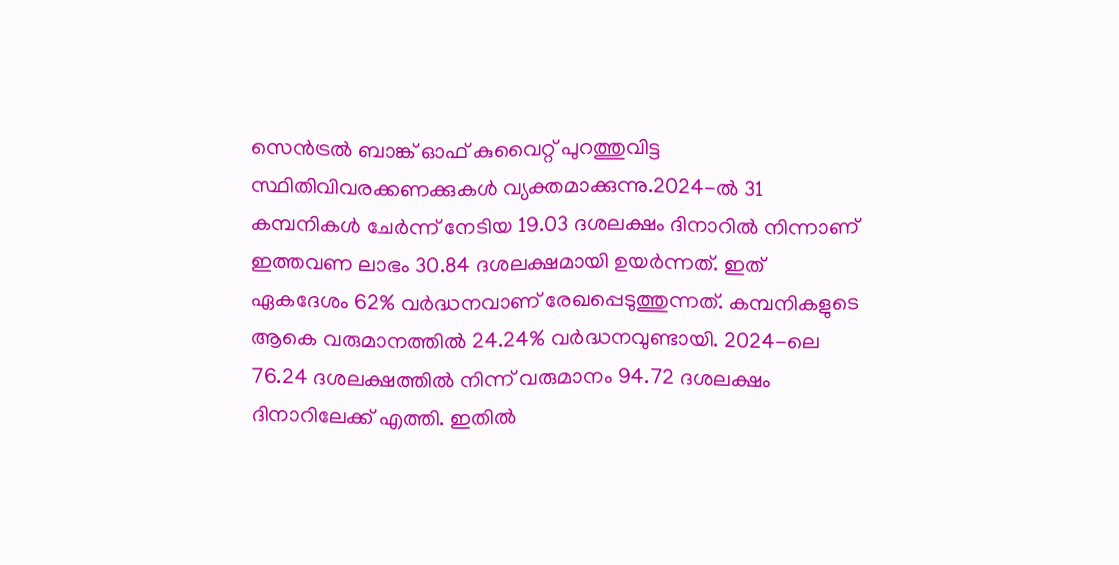സെൻട്രൽ ബാങ്ക് ഓഫ് കുവൈറ്റ് പുറത്തുവിട്ട സ്ഥിതിവിവരക്കണക്കുകൾ വ്യക്തമാക്കുന്നു.2024-ൽ 31 കമ്പനികൾ ചേർന്ന് നേടിയ 19.03 ദശലക്ഷം ദിനാറിൽ നിന്നാണ് ഇത്തവണ ലാഭം 30.84 ദശലക്ഷമായി ഉയർന്നത്. ഇത് ഏകദേശം 62% വർദ്ധനവാണ് രേഖപ്പെടുത്തുന്നത്. കമ്പനികളുടെ ആകെ വരുമാനത്തിൽ 24.24% വർദ്ധനവുണ്ടായി. 2024-ലെ 76.24 ദശലക്ഷത്തിൽ നിന്ന് വരുമാനം 94.72 ദശലക്ഷം ദിനാറിലേക്ക് എത്തി. ഇതിൽ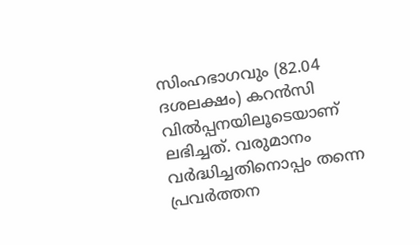സിംഹഭാഗവും (82.04 ദശലക്ഷം) കറൻസി വിൽപ്പനയിലൂടെയാണ് ലഭിച്ചത്. വരുമാനം വർദ്ധിച്ചതിനൊപ്പം തന്നെ പ്രവർത്തന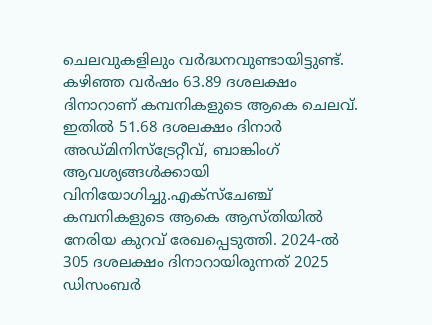ചെലവുകളിലും വർദ്ധനവുണ്ടായിട്ടുണ്ട്. കഴിഞ്ഞ വർഷം 63.89 ദശലക്ഷം ദിനാറാണ് കമ്പനികളുടെ ആകെ ചെലവ്. ഇതിൽ 51.68 ദശലക്ഷം ദിനാർ അഡ്മിനിസ്‌ട്രേറ്റീവ്, ബാങ്കിംഗ് ആവശ്യങ്ങൾക്കായി വിനിയോഗിച്ചു.എക്സ്ചേഞ്ച് കമ്പനികളുടെ ആകെ ആസ്തിയിൽ നേരിയ കുറവ് രേഖപ്പെടുത്തി. 2024-ൽ 305 ദശലക്ഷം ദിനാറായിരുന്നത് 2025 ഡിസംബർ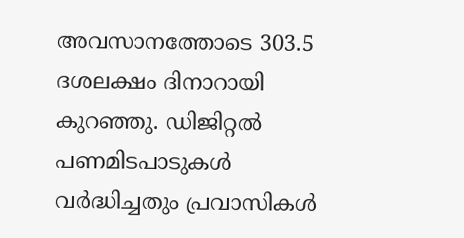അവസാനത്തോടെ 303.5 ദശലക്ഷം ദിനാറായി കുറഞ്ഞു. ഡിജിറ്റൽ പണമിടപാടുകൾ വർദ്ധിച്ചതും പ്രവാസികൾ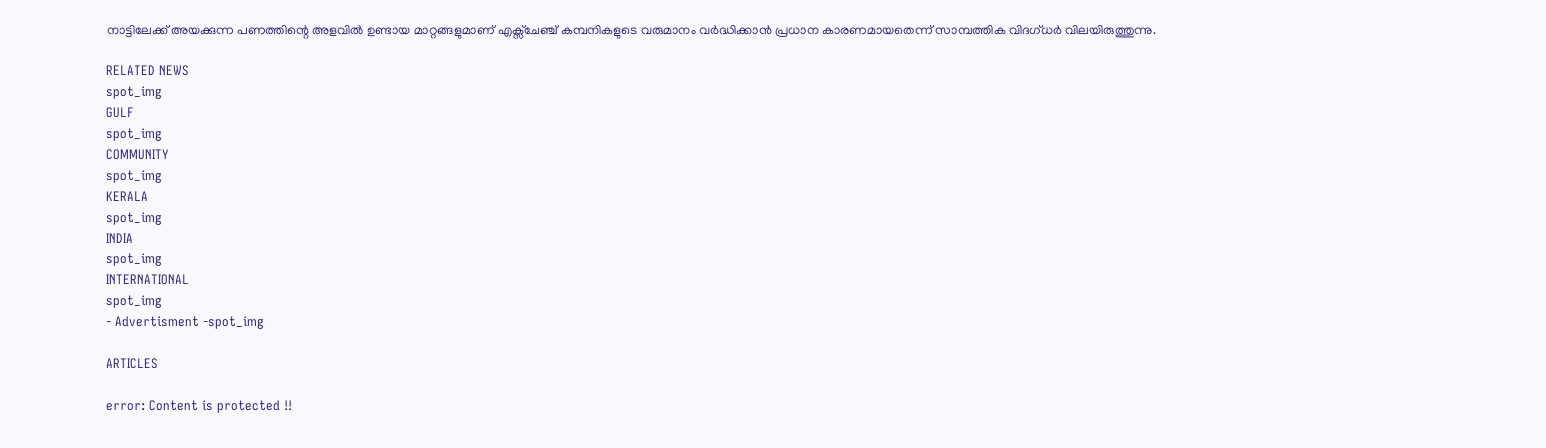നാട്ടിലേക്ക് അയക്കുന്ന പണത്തിന്റെ അളവിൽ ഉണ്ടായ മാറ്റങ്ങളുമാണ് എക്സ്ചേഞ്ച് കമ്പനികളുടെ വരുമാനം വർദ്ധിക്കാൻ പ്രധാന കാരണമായതെന്ന് സാമ്പത്തിക വിദഗ്ധർ വിലയിരുത്തുന്നു.

RELATED NEWS
spot_img
GULF
spot_img
COMMUNITY
spot_img
KERALA
spot_img
INDIA
spot_img
INTERNATIONAL
spot_img
- Advertisment -spot_img

ARTICLES

error: Content is protected !!